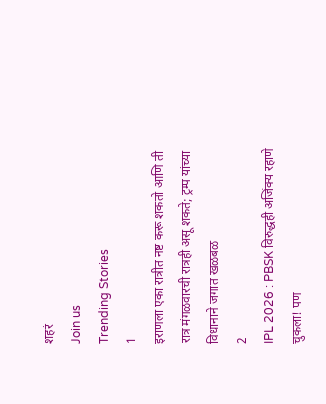शहरं
Join us
Trending Stories
1
इराणला एका रात्रीत नष्ट करू शकतो आणि ती रात्र मंगळवारची रात्रही असू शकते; ट्रम्प यांच्या विधानाने जगात खळबळ
2
IPL 2026 : PBSK विरुद्धही अजिंक्य रहाणे चुकला! पण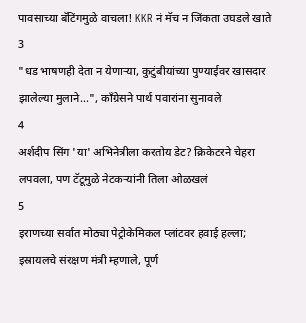पावसाच्या बॅटिंगमुळे वाचला! KKR नं मॅच न जिंकता उघडले खाते
3
"धड भाषणही देता न येणाऱ्या, कुटुंबीयांच्या पुण्याईवर खासदार झालेल्या मुलाने...", काँग्रेसने पार्थ पवारांना सुनावले
4
अर्शदीप सिंग 'या' अभिनेत्रीला करतोय डेट? क्रिकेटरने चेहरा लपवला, पण टॅटूमुळे नेटकऱ्यांनी तिला ओळखलं
5
इराणच्या सर्वात मोठ्या पेट्रोकेमिकल प्लांटवर हवाई हल्ला; इस्रायलचे संरक्षण मंत्री म्हणाले, पूर्ण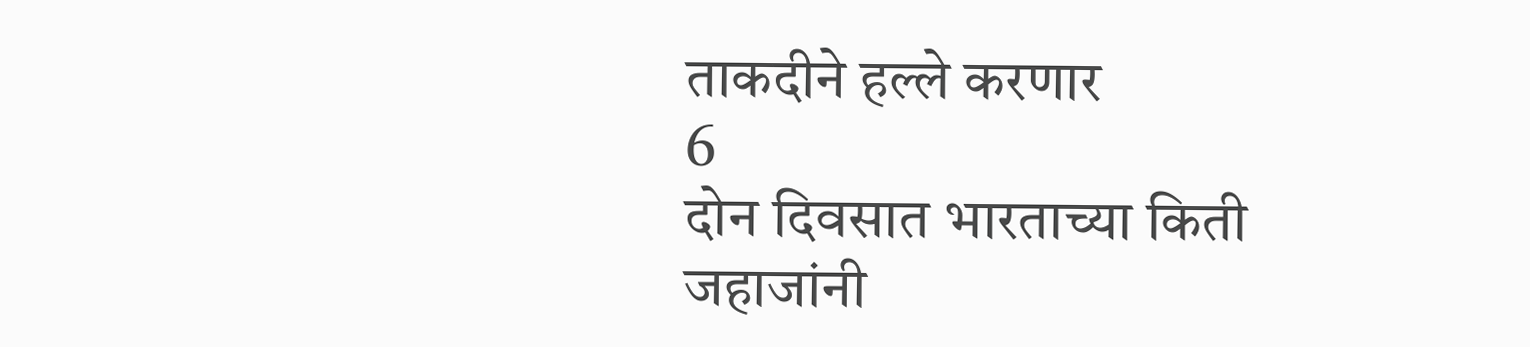ताकदीने हल्ले करणार
6
दोन दिवसात भारताच्या किती जहाजांनी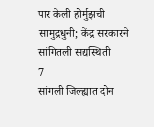पार केली होर्मुझची सामुद्रधुनी; केंद्र सरकारने सांगितली सद्यस्थिती
7
सांगली जिल्ह्यात दोन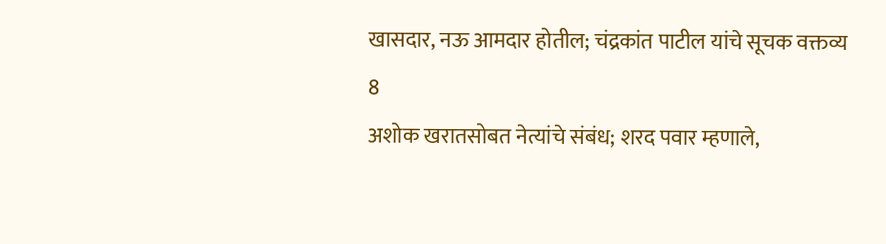खासदार, नऊ आमदार होतील; चंद्रकांत पाटील यांचे सूचक वक्तव्य
8
अशोक खरातसोबत नेत्यांचे संबंध; शरद पवार म्हणाले,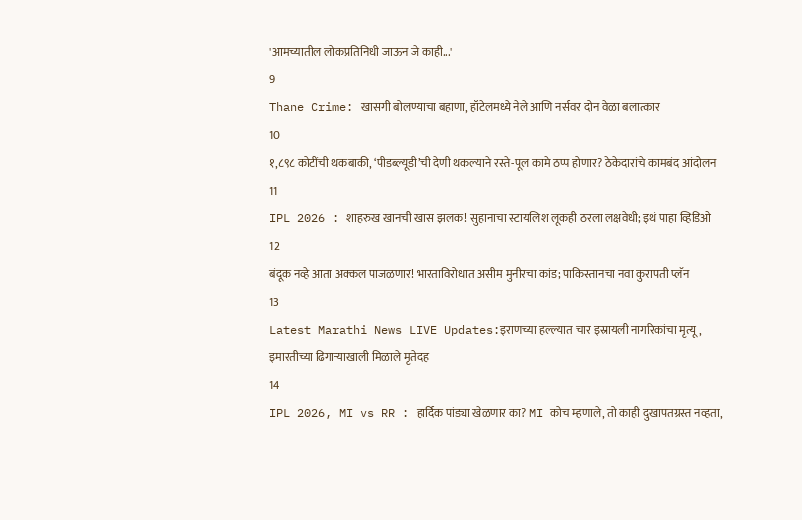'आमच्यातील लोकप्रतिनिधी जाऊन जे काही...'
9
Thane Crime: खासगी बोलण्याचा बहाणा, हॉटेलमध्ये नेले आणि नर्सवर दोन वेळा बलात्कार
10
१,८९८ कोटींची थकबाकी, ‘पीडब्ल्यूडी’ची देणी थकल्याने रस्ते-पूल कामे ठप्प होणार? ठेकेदारांचे कामबंद आंदोलन
11
IPL 2026 : शाहरुख खानची खास झलक! सुहानाचा स्टायलिश लूकही ठरला लक्षवेधी; इथं पाहा व्हिडिओ
12
बंदूक नव्हे आता अक्कल पाजळणार! भारताविरोधात असीम मुनीरचा कांड; पाकिस्तानचा नवा कुरापती प्लॅन
13
Latest Marathi News LIVE Updates:इराणच्या हल्ल्यात चार इस्रायली नागरिकांचा मृत्यू, इमारतीच्या ढिगाऱ्याखाली मिळाले मृतेदह
14
IPL 2026, MI vs RR : हार्दिक पांड्या खेळणार का? MI कोच म्हणाले, तो काही दुखापतग्रस्त नव्हता,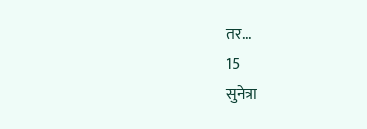तर...
15
सुनेत्रा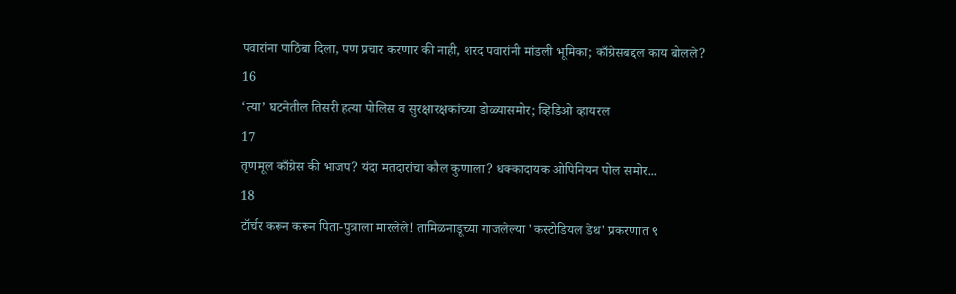पवारांना पाठिंबा दिला, पण प्रचार करणार की नाही, शरद पवारांनी मांडली भूमिका; काँग्रेसबद्दल काय बोलले?
16
‘त्या’ घटनेतील तिसरी हत्या पोलिस व सुरक्षारक्षकांच्या डोळ्यासमोर; व्हिडिओ व्हायरल
17
तृणमूल काँग्रेस की भाजप? यंदा मतदारांचा कौल कुणाला? धक्कादायक ओपिनियन पोल समोर...
18
टॉर्चर करून करून पिता-पुत्राला मारलेले! तामिळनाडूच्या गाजलेल्या 'कस्टोडियल डेथ' प्रकरणात ९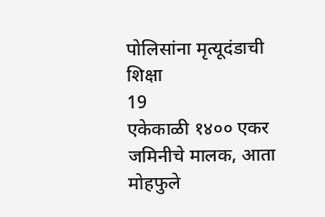पोलिसांना मृत्यूदंडाची शिक्षा
19
एकेकाळी १४०० एकर जमिनीचे मालक, आता मोहफुले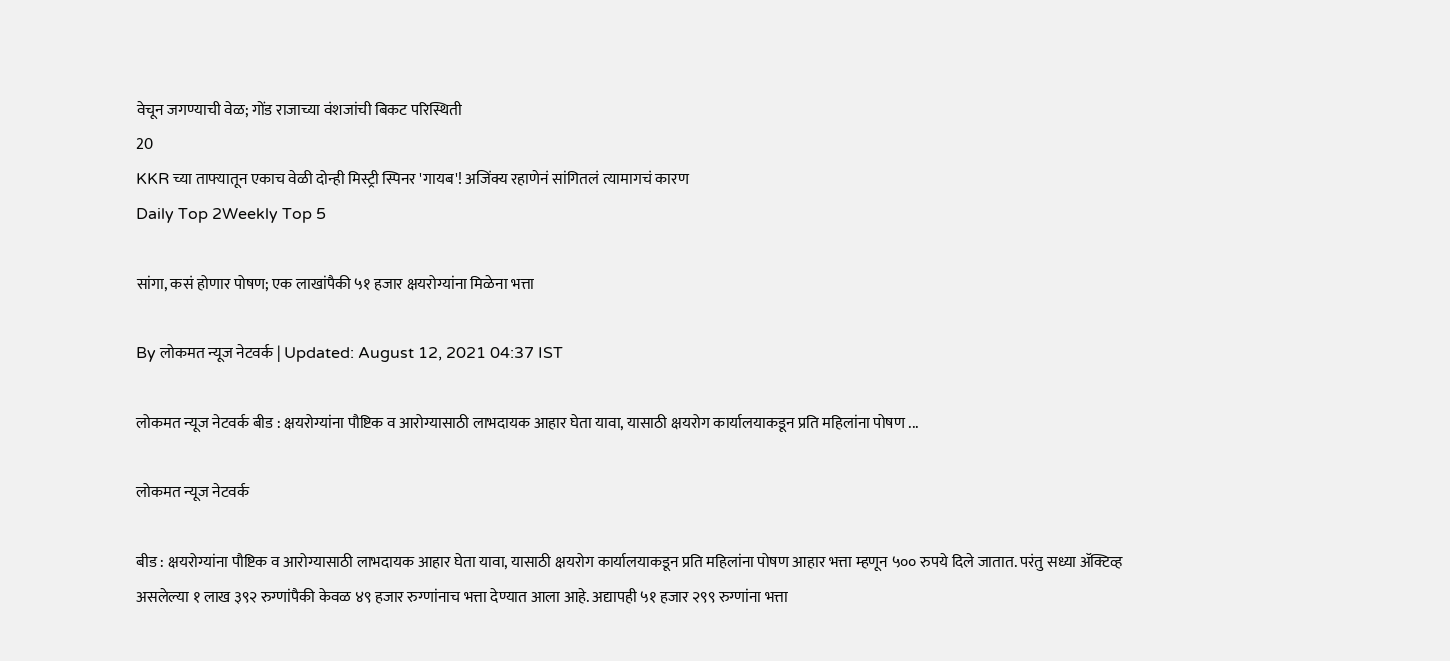वेचून जगण्याची वेळ; गोंड राजाच्या वंशजांची बिकट परिस्थिती
20
KKR च्या ताफ्यातून एकाच वेळी दोन्ही मिस्ट्री स्पिनर 'गायब'! अजिंक्य रहाणेनं सांगितलं त्यामागचं कारण
Daily Top 2Weekly Top 5

सांगा, कसं होणार पोषण; एक लाखांपैकी ५१ हजार क्षयरोग्यांना मिळेना भत्ता

By लोकमत न्यूज नेटवर्क | Updated: August 12, 2021 04:37 IST

लोकमत न्यूज नेटवर्क बीड : क्षयरोग्यांना पौष्टिक व आरोग्यासाठी लाभदायक आहार घेता यावा, यासाठी क्षयरोग कार्यालयाकडून प्रति महिलांना पोषण ...

लोकमत न्यूज नेटवर्क

बीड : क्षयरोग्यांना पौष्टिक व आरोग्यासाठी लाभदायक आहार घेता यावा, यासाठी क्षयरोग कार्यालयाकडून प्रति महिलांना पोषण आहार भत्ता म्हणून ५०० रुपये दिले जातात. परंतु सध्या ॲक्टिव्ह असलेल्या १ लाख ३९२ रुग्णांपैकी केवळ ४९ हजार रुग्णांनाच भत्ता देण्यात आला आहे. अद्यापही ५१ हजार २९९ रुग्णांना भत्ता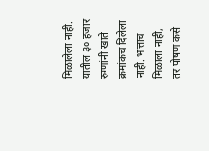मिळालेला नाही. यातील ३० हजार रुग्णांनी खाते क्रमांकच दिलेला नाही. भत्ताच मिळाला नाही, तर पोषण कसे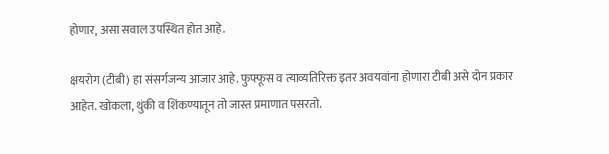होणार, असा सवाल उपस्थित होत आहे.

क्षयरोग (टीबी) हा संसर्गजन्य आजार आहे. फुफ्फूस व त्याव्यतिरिक्त इतर अवयवांना होणारा टीबी असे दोन प्रकार आहेत. खोकला, थुंकी व शिंकण्यातून तो जास्त प्रमाणात पसरतो.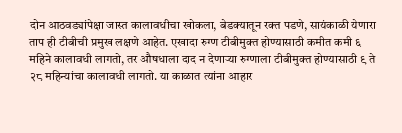दोन आठवड्यांपेक्षा जास्त कालावधीचा खोकला, बेडक्यातून रक्त पडणे, सायंकाळी येणारा ताप ही टीबीची प्रमुख लक्षणे आहेत. एखादा रुग्ण टीबीमुक्त होण्यासाठी कमीत कमी ६ महिने कालावधी लागतो, तर औषधाला दाद न देणाऱ्या रुग्णाला टीबीमुक्त होण्यासाठी ९ ते २८ महिन्यांचा कालावधी लागतो. या काळात त्यांना आहार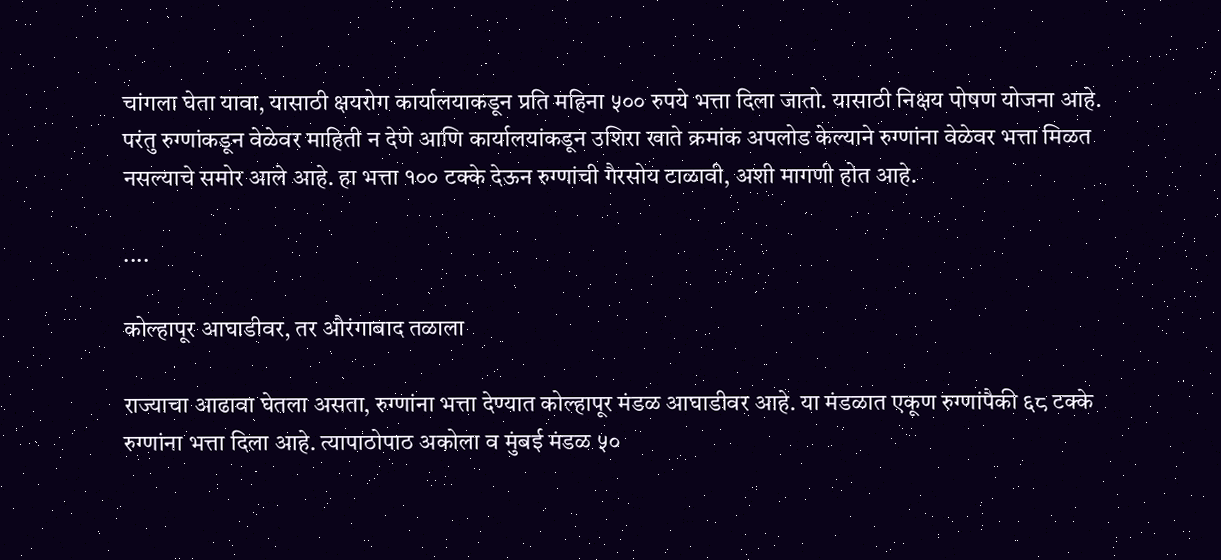चांगला घेता यावा, यासाठी क्षयरोग कार्यालयाकडून प्रति महिना ५०० रुपये भत्ता दिला जातो. यासाठी निक्षय पोषण योजना आहे. परंतु रुग्णांकडून वेळेवर माहिती न देणे आणि कार्यालयांकडून उशिरा खाते क्रमांक अपलोड केल्याने रुग्णांना वेळेवर भत्ता मिळत नसल्याचे समोर आले आहे. हा भत्ता १०० टक्के देऊन रुग्णांची गैरसोय टाळावी, अशी मागणी होत आहे.

....

कोल्हापूर आघाडीवर, तर औरंगाबाद तळाला

राज्याचा आढावा घेतला असता, रुग्णांना भत्ता देण्यात कोल्हापूर मंडळ आघाडीवर आहे. या मंडळात एकूण रुग्णांपैकी ६८ टक्के रुग्णांना भत्ता दिला आहे. त्यापाठोपाठ अकोला व मुंबई मंडळ ५०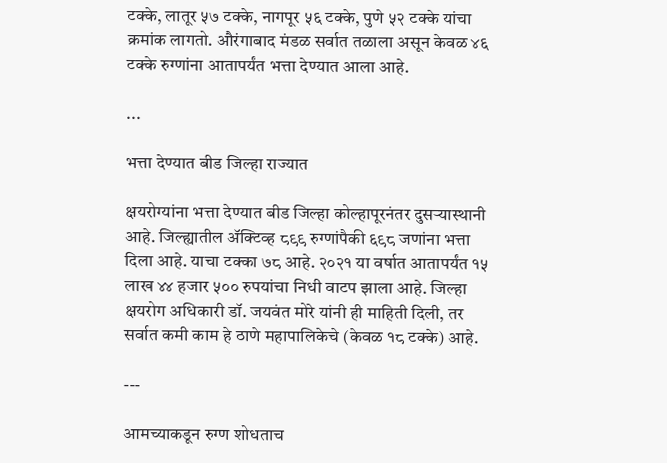टक्के, लातूर ५७ टक्के, नागपूर ५६ टक्के, पुणे ५२ टक्के यांचा क्रमांक लागतो. औरंगाबाद मंडळ सर्वात तळाला असून केवळ ४६ टक्के रुग्णांना आतापर्यंत भत्ता देण्यात आला आहे.

...

भत्ता देण्यात बीड जिल्हा राज्यात

क्षयरोग्यांना भत्ता देण्यात बीड जिल्हा कोल्हापूरनंतर दुसऱ्यास्थानी आहे. जिल्ह्यातील ॲक्टिव्ह ८९९ रुग्णांपैकी ६९८ जणांना भत्ता दिला आहे. याचा टक्का ७८ आहे. २०२१ या वर्षात आतापर्यंत १५ लाख ४४ हजार ५०० रुपयांचा निधी वाटप झाला आहे. जिल्हा क्षयरोग अधिकारी डॉ. जयवंत मोरे यांनी ही माहिती दिली, तर सर्वात कमी काम हे ठाणे महापालिकेचे (केवळ १८ टक्के) आहे.

---

आमच्याकडून रुग्ण शोधताच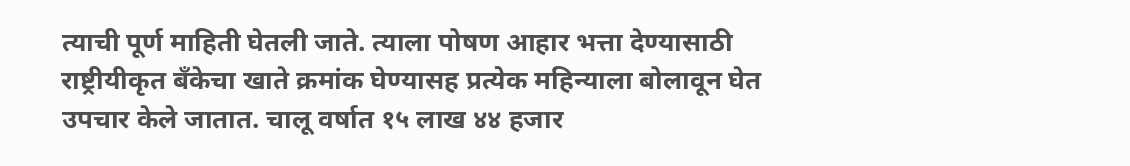त्याची पूर्ण माहिती घेतली जाते. त्याला पोषण आहार भत्ता देण्यासाठी राष्ट्रीयीकृत बँकेचा खाते क्रमांक घेण्यासह प्रत्येक महिन्याला बोलावून घेत उपचार केले जातात. चालू वर्षात १५ लाख ४४ हजार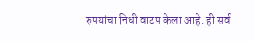रुपयांचा निधी वाटप केला आहे. ही सर्व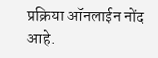प्रक्रिया ऑनलाईन नोंद आहे.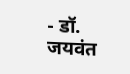- डॉ. जयवंत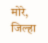मोरे, जिल्हा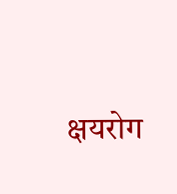क्षयरोग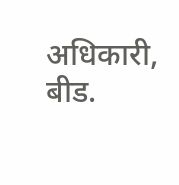अधिकारी, बीड.